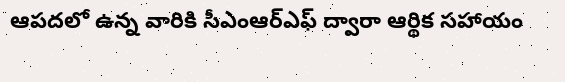ఆపదలో ఉన్న వారికి సీఎంఆర్ఎఫ్ ద్వారా ఆర్థిక సహాయం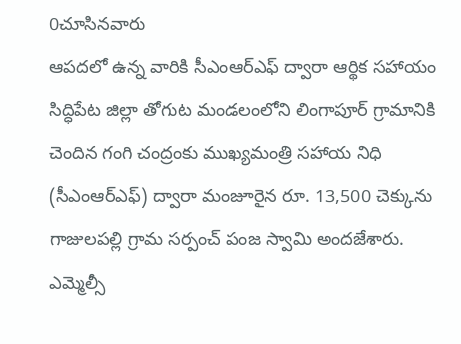0చూసినవారు
ఆపదలో ఉన్న వారికి సీఎంఆర్ఎఫ్ ద్వారా ఆర్థిక సహాయం
సిద్ధిపేట జిల్లా తోగుట మండలంలోని లింగాపూర్ గ్రామానికి చెందిన గంగి చంద్రంకు ముఖ్యమంత్రి సహాయ నిధి (సీఎంఆర్ఎఫ్) ద్వారా మంజూరైన రూ. 13,500 చెక్కును గాజులపల్లి గ్రామ సర్పంచ్ పంజ స్వామి అందజేశారు. ఎమ్మెల్సీ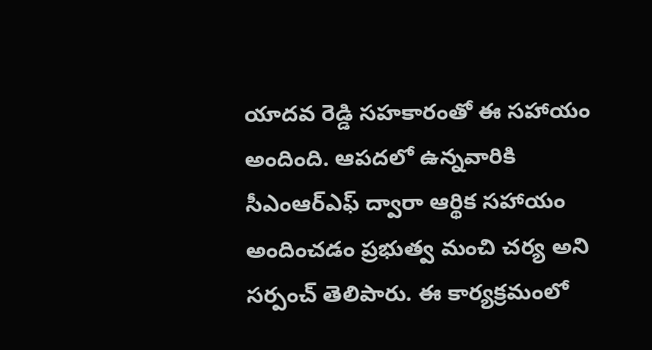యాదవ రెడ్డి సహకారంతో ఈ సహాయం అందింది. ఆపదలో ఉన్నవారికి సీఎంఆర్ఎఫ్ ద్వారా ఆర్థిక సహాయం అందించడం ప్రభుత్వ మంచి చర్య అని సర్పంచ్ తెలిపారు. ఈ కార్యక్రమంలో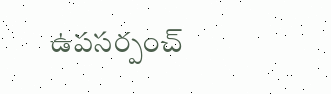ఉపసర్పంచ్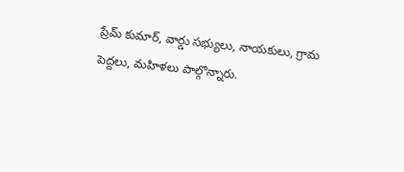ప్రేమ్ కుమార్, వార్డు సభ్యులు, నాయకులు, గ్రామ పెద్దలు, మహిళలు పాల్గొన్నారు.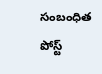సంబంధిత పోస్ట్